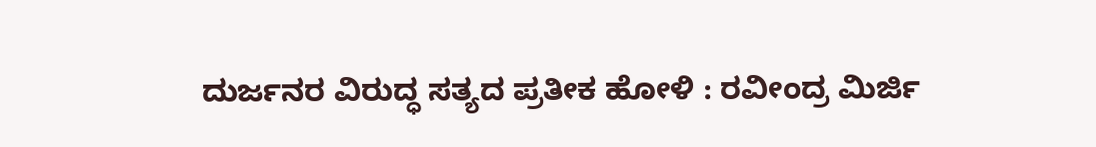ದುರ್ಜನರ ವಿರುದ್ಧ ಸತ್ಯದ ಪ್ರತೀಕ ಹೋಳಿ : ರವೀಂದ್ರ ಮಿರ್ಜಿ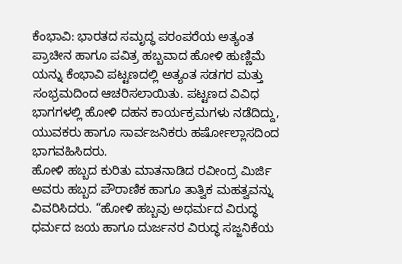ಕೆಂಭಾವಿ: ಭಾರತದ ಸಮೃದ್ಧ ಪರಂಪರೆಯ ಅತ್ಯಂತ ಪ್ರಾಚೀನ ಹಾಗೂ ಪವಿತ್ರ ಹಬ್ಬವಾದ ಹೋಳಿ ಹುಣ್ಣಿಮೆ ಯನ್ನು ಕೆಂಭಾವಿ ಪಟ್ಟಣದಲ್ಲಿ ಅತ್ಯಂತ ಸಡಗರ ಮತ್ತು ಸಂಭ್ರಮದಿಂದ ಆಚರಿಸಲಾಯಿತು. ಪಟ್ಟಣದ ವಿವಿಧ ಭಾಗಗಳಲ್ಲಿ ಹೋಳಿ ದಹನ ಕಾರ್ಯಕ್ರಮಗಳು ನಡೆದಿದ್ದು, ಯುವಕರು ಹಾಗೂ ಸಾರ್ವಜನಿಕರು ಹರ್ಷೋಲ್ಲಾಸದಿಂದ ಭಾಗವಹಿಸಿದರು.
ಹೋಳಿ ಹಬ್ಬದ ಕುರಿತು ಮಾತನಾಡಿದ ರವೀಂದ್ರ ಮಿರ್ಜಿ ಅವರು ಹಬ್ಬದ ಪೌರಾಣಿಕ ಹಾಗೂ ತಾತ್ವಿಕ ಮಹತ್ವವನ್ನು ವಿವರಿಸಿದರು. “ಹೋಳಿ ಹಬ್ಬವು ಅಧರ್ಮದ ವಿರುದ್ಧ ಧರ್ಮದ ಜಯ ಹಾಗೂ ದುರ್ಜನರ ವಿರುದ್ಧ ಸಜ್ಜನಿಕೆಯ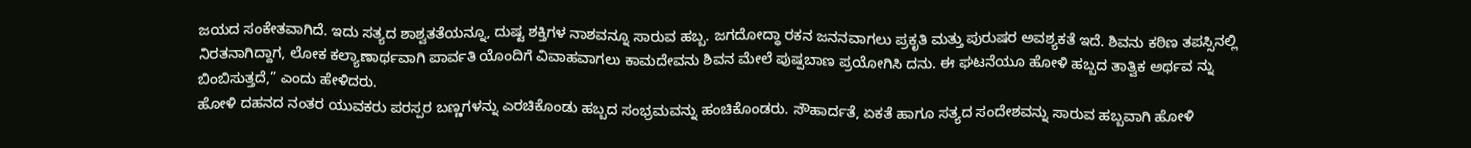ಜಯದ ಸಂಕೇತವಾಗಿದೆ. ಇದು ಸತ್ಯದ ಶಾಶ್ವತತೆಯನ್ನೂ, ದುಷ್ಟ ಶಕ್ತಿಗಳ ನಾಶವನ್ನೂ ಸಾರುವ ಹಬ್ಬ. ಜಗದೋದ್ಧಾ ರಕನ ಜನನವಾಗಲು ಪ್ರಕೃತಿ ಮತ್ತು ಪುರುಷರ ಅವಶ್ಯಕತೆ ಇದೆ. ಶಿವನು ಕಠಿಣ ತಪಸ್ಸಿನಲ್ಲಿ ನಿರತನಾಗಿದ್ದಾಗ, ಲೋಕ ಕಲ್ಯಾಣಾರ್ಥವಾಗಿ ಪಾರ್ವತಿ ಯೊಂದಿಗೆ ವಿವಾಹವಾಗಲು ಕಾಮದೇವನು ಶಿವನ ಮೇಲೆ ಪುಷ್ಪಬಾಣ ಪ್ರಯೋಗಿಸಿ ದನು. ಈ ಘಟನೆಯೂ ಹೋಳಿ ಹಬ್ಬದ ತಾತ್ವಿಕ ಅರ್ಥವ ನ್ನು ಬಿಂಬಿಸುತ್ತದೆ,” ಎಂದು ಹೇಳಿದರು.
ಹೋಳಿ ದಹನದ ನಂತರ ಯುವಕರು ಪರಸ್ಪರ ಬಣ್ಣಗಳನ್ನು ಎರಚಿಕೊಂಡು ಹಬ್ಬದ ಸಂಭ್ರಮವನ್ನು ಹಂಚಿಕೊಂಡರು. ಸೌಹಾರ್ದತೆ, ಏಕತೆ ಹಾಗೂ ಸತ್ಯದ ಸಂದೇಶವನ್ನು ಸಾರುವ ಹಬ್ಬವಾಗಿ ಹೋಳಿ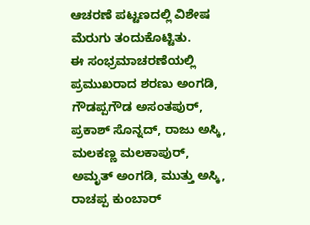ಆಚರಣೆ ಪಟ್ಟಣದಲ್ಲಿ ವಿಶೇಷ ಮೆರುಗು ತಂದುಕೊಟ್ಟಿತು.
ಈ ಸಂಭ್ರಮಾಚರಣೆಯಲ್ಲಿ ಪ್ರಮುಖರಾದ ಶರಣು ಅಂಗಡಿ, ಗೌಡಪ್ಪಗೌಡ ಅಸಂತಪುರ್, ಪ್ರಕಾಶ್ ಸೊನ್ನದ್, ರಾಜು ಅಸ್ಕಿ, ಮಲಕಣ್ಣ ಮಲಕಾಪುರ್, ಅಮೃತ್ ಅಂಗಡಿ, ಮುತ್ತು ಅಸ್ಕಿ, ರಾಚಪ್ಪ ಕುಂಬಾರ್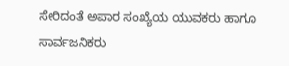ಸೇರಿದಂತೆ ಅಪಾರ ಸಂಖ್ಯೆಯ ಯುವಕರು ಹಾಗೂ ಸಾರ್ವಜನಿಕರು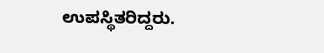ಉಪಸ್ಥಿತರಿದ್ದರು.